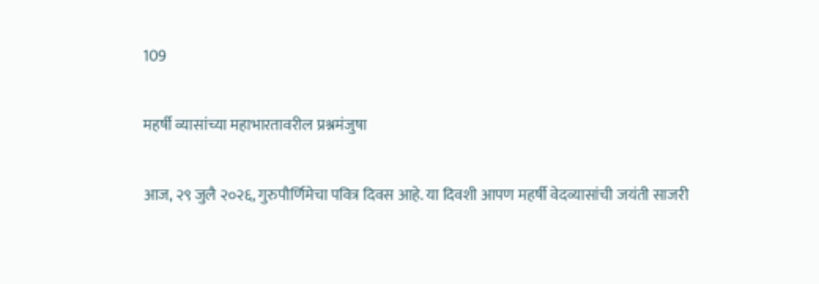109

महर्षी व्यासांच्या महाभारतावरील प्रश्नमंजुषा

आज, २९ जुलै २०२६, गुरुपौर्णिमेचा पवित्र दिवस आहे. या दिवशी आपण महर्षी वेदव्यासांची जयंती साजरी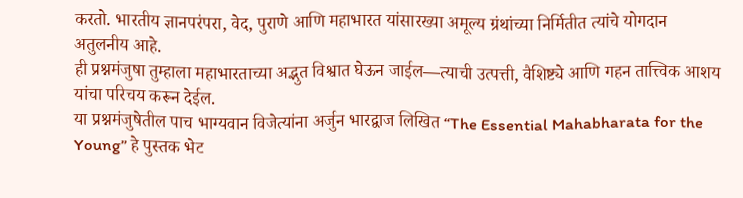करतो. भारतीय ज्ञानपरंपरा, वेद, पुराणे आणि महाभारत यांसारख्या अमूल्य ग्रंथांच्या निर्मितीत त्यांचे योगदान अतुलनीय आहे.
ही प्रश्नमंजुषा तुम्हाला महाभारताच्या अद्भुत विश्वात घेऊन जाईल—त्याची उत्पत्ती, वैशिष्ट्ये आणि गहन तात्त्विक आशय यांचा परिचय करून देईल.
या प्रश्नमंजुषेतील पाच भाग्यवान विजेत्यांना अर्जुन भारद्वाज लिखित “The Essential Mahabharata for the Young” हे पुस्तक भेट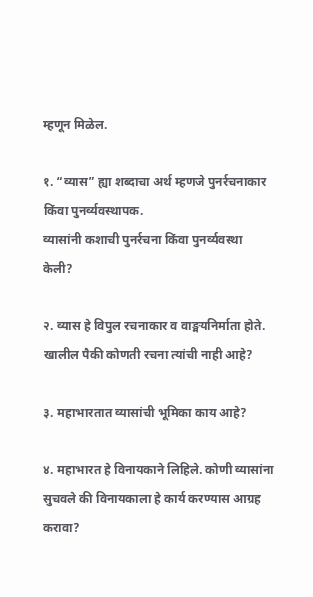म्हणून मिळेल.

१. “व्यास” ह्या शब्दाचा अर्थ म्हणजे पुनर्रचनाकार किंवा पुनर्व्यवस्थापक.
व्यासांनी कशाची पुनर्रचना किंवा पुनर्व्यवस्था केली?

२. व्यास हे विपुल रचनाकार व वाङ्मयनिर्माता होते. खालील पैकी कोणती रचना त्यांची नाही आहे?

३. महाभारतात व्यासांची भूमिका काय आहे?

४. महाभारत हे विनायकाने लिहिले. कोणी व्यासांना सुचवले की विनायकाला हे कार्य करण्यास आग्रह करावा?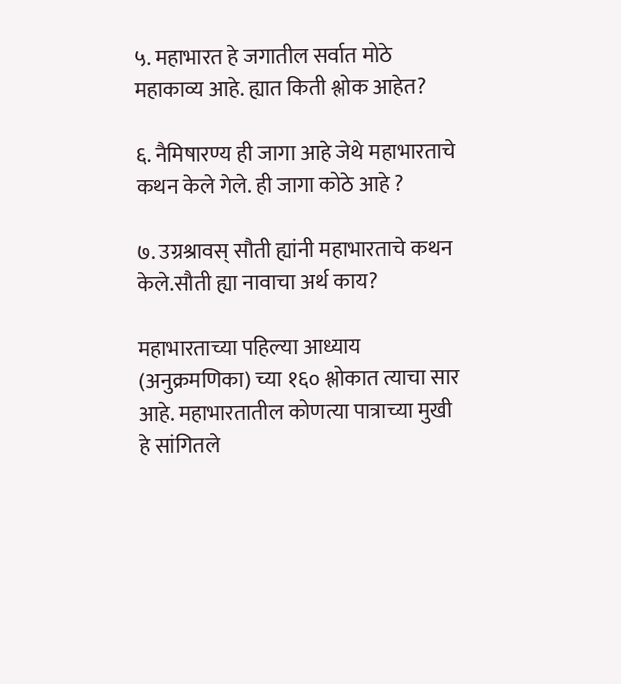५. महाभारत हे जगातील सर्वात मोठे महाकाव्य आहे. ह्यात किती श्लोक आहेत?

६. नैमिषारण्य ही जागा आहे जेथे महाभारताचे कथन केले गेले. ही जागा कोठे आहे ?

७. उग्रश्रावस् सौती ह्यांनी महाभारताचे कथन केले.सौती ह्या नावाचा अर्थ काय?

महाभारताच्या पहिल्या आध्याय (अनुक्रमणिका) च्या १६० श्लोकात त्याचा सार आहे. महाभारतातील कोणत्या पात्राच्या मुखी हे सांगितले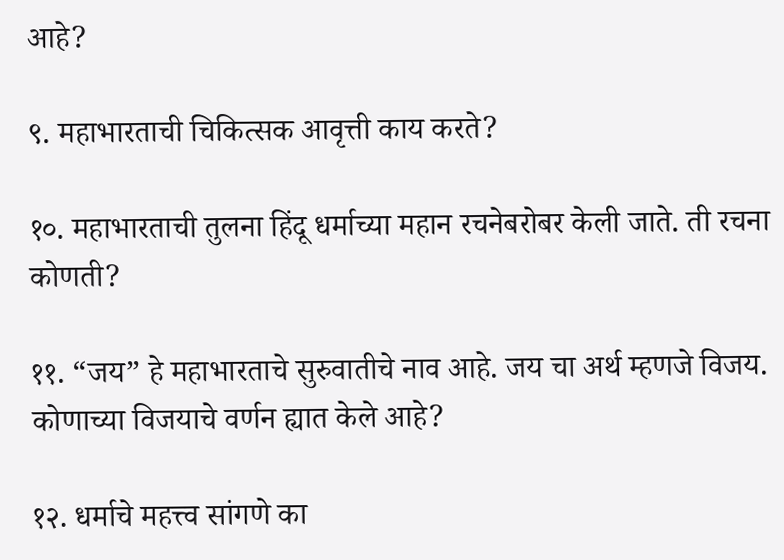आहे?

९. महाभारताची चिकित्सक आवृत्ती काय करते?

१०. महाभारताची तुलना हिंदू धर्माच्या महान रचनेबरोबर केली जाते. ती रचना कोणती?

११. “जय” हे महाभारताचे सुरुवातीचे नाव आहे. जय चा अर्थ म्हणजे विजय. कोणाच्या विजयाचे वर्णन ह्यात केले आहे?

१२. धर्माचे महत्त्व सांगणे का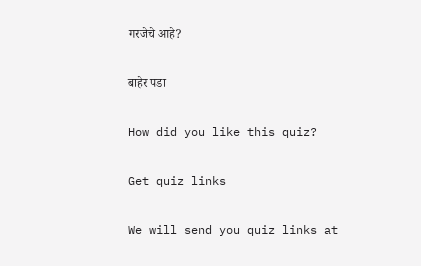गरजेचे आहे?

बाहेर पडा

How did you like this quiz?

Get quiz links

We will send you quiz links at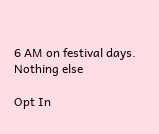6 AM on festival days. Nothing else

Opt In